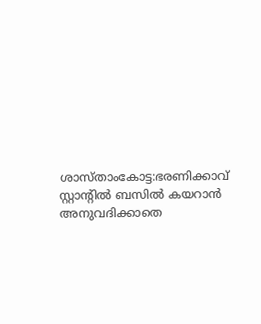ശാസ്താംകോട്ട:ഭരണിക്കാവ് സ്റ്റാൻ്റിൽ ബസിൽ കയറാൻ അനുവദിക്കാതെ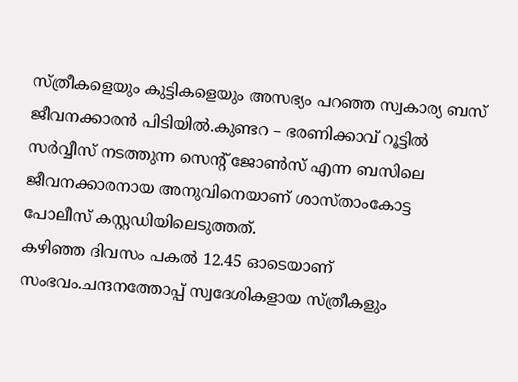സ്ത്രീകളെയും കുട്ടികളെയും അസഭ്യം പറഞ്ഞ സ്വകാര്യ ബസ് ജീവനക്കാരൻ പിടിയിൽ.കുണ്ടറ – ഭരണിക്കാവ് റൂട്ടിൽ സർവ്വീസ് നടത്തുന്ന സെൻ്റ് ജോൺസ് എന്ന ബസിലെ ജീവനക്കാരനായ അനുവിനെയാണ് ശാസ്താംകോട്ട പോലീസ് കസ്റ്റഡിയിലെടുത്തത്.
കഴിഞ്ഞ ദിവസം പകൽ 12.45 ഓടെയാണ് സംഭവം.ചന്ദനത്തോപ്പ് സ്വദേശികളായ സ്ത്രീകളും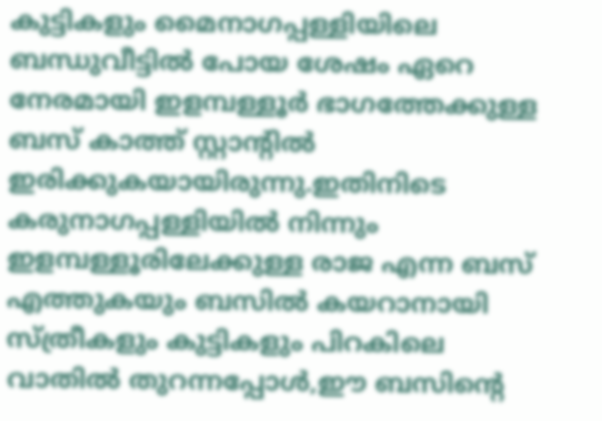കുട്ടികളും മൈനാഗപ്പള്ളിയിലെ ബന്ധുവീട്ടിൽ പോയ ശേഷം ഏറെ നേരമായി ഇളമ്പള്ളൂർ ഭാഗത്തേക്കുള്ള ബസ് കാത്ത് സ്റ്റാൻ്റിൽ ഇരിക്കുകയായിരുന്നു.ഇതിനിടെ കരുനാഗപ്പള്ളിയിൽ നിന്നും ഇളമ്പള്ളൂരിലേക്കുള്ള രാജ എന്ന ബസ് എത്തുകയും ബസിൽ കയറാനായി സ്ത്രീകളും കുട്ടികളും പിറകിലെ വാതിൽ തുറന്നപ്പോൾ,ഈ ബസിൻ്റെ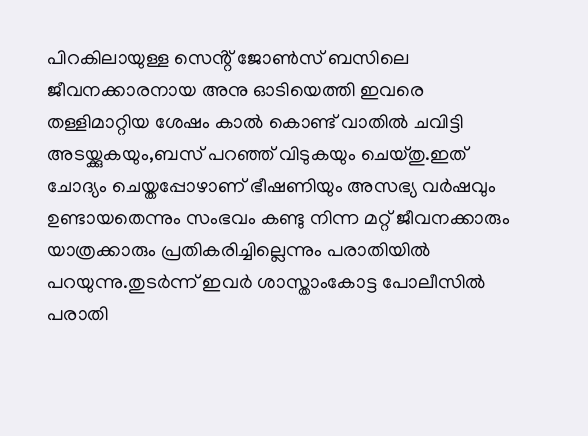പിറകിലായുള്ള സെൻ്റ് ജോൺസ് ബസിലെ ജീവനക്കാരനായ അനു ഓടിയെത്തി ഇവരെ തള്ളിമാറ്റിയ ശേഷം കാൽ കൊണ്ട് വാതിൽ ചവിട്ടി അടയ്ക്കുകയും,ബസ് പറഞ്ഞ് വിടുകയും ചെയ്തു.ഇത് ചോദ്യം ചെയ്തപ്പോഴാണ് ഭീഷണിയും അസഭ്യ വർഷവും ഉണ്ടായതെന്നും സംഭവം കണ്ടു നിന്ന മറ്റ് ജീവനക്കാരും യാത്രക്കാരും പ്രതികരിച്ചില്ലെന്നും പരാതിയിൽ പറയുന്നു.തുടർന്ന് ഇവർ ശാസ്താംകോട്ട പോലീസിൽ പരാതി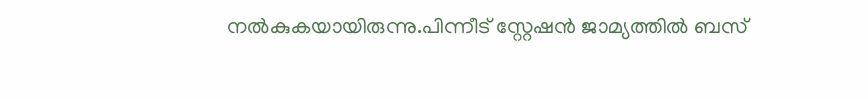നൽകുകയായിരുന്നു.പിന്നീട് സ്റ്റേഷൻ ജാമ്യത്തിൽ ബസ്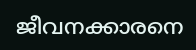ജീവനക്കാരനെ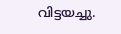വിട്ടയച്ചു.